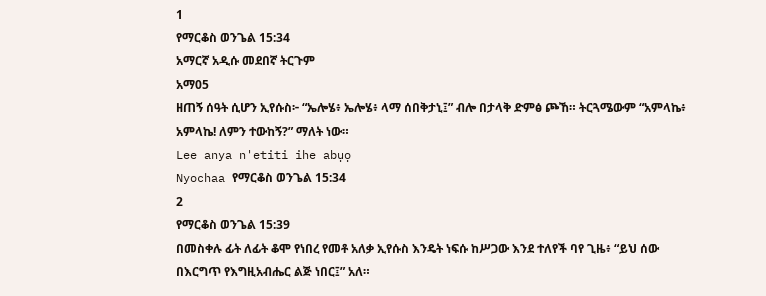1
የማርቆስ ወንጌል 15:34
አማርኛ አዲሱ መደበኛ ትርጉም
አማ05
ዘጠኝ ሰዓት ሲሆን ኢየሱስ፦ “ኤሎሄ፥ ኤሎሄ፥ ላማ ሰበቅታኒ፤” ብሎ በታላቅ ድምፅ ጮኸ። ትርጓሜውም “አምላኬ፥ አምላኬ! ለምን ተውከኝ?” ማለት ነው።
Lee anya n'etiti ihe abụọ
Nyochaa የማርቆስ ወንጌል 15:34
2
የማርቆስ ወንጌል 15:39
በመስቀሉ ፊት ለፊት ቆሞ የነበረ የመቶ አለቃ ኢየሱስ እንዴት ነፍሱ ከሥጋው እንደ ተለየች ባየ ጊዜ፥ “ይህ ሰው በእርግጥ የእግዚአብሔር ልጅ ነበር፤” አለ።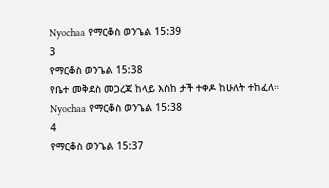Nyochaa የማርቆስ ወንጌል 15:39
3
የማርቆስ ወንጌል 15:38
የቤተ መቅደስ መጋረጃ ከላይ እስከ ታች ተቀዶ ከሁለት ተከፈለ።
Nyochaa የማርቆስ ወንጌል 15:38
4
የማርቆስ ወንጌል 15:37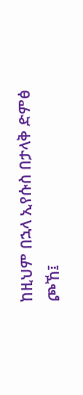ከዚህም በኋላ ኢየሱስ በታላቅ ድምፅ ጮኸ፤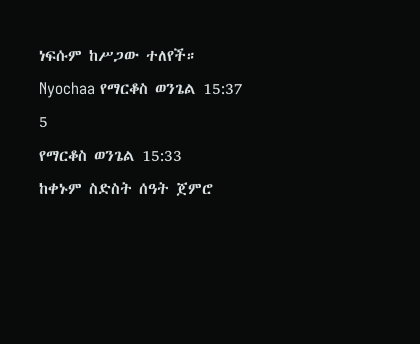ነፍሱም ከሥጋው ተለየች።
Nyochaa የማርቆስ ወንጌል 15:37
5
የማርቆስ ወንጌል 15:33
ከቀኑም ስድስት ሰዓት ጀምሮ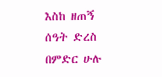እስከ ዘጠኝ ሰዓት ድረስ በምድር ሁሉ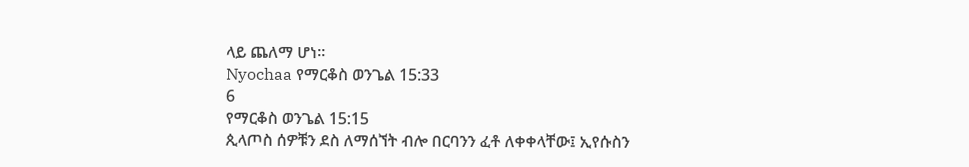ላይ ጨለማ ሆነ።
Nyochaa የማርቆስ ወንጌል 15:33
6
የማርቆስ ወንጌል 15:15
ጲላጦስ ሰዎቹን ደስ ለማሰኘት ብሎ በርባንን ፈቶ ለቀቀላቸው፤ ኢየሱስን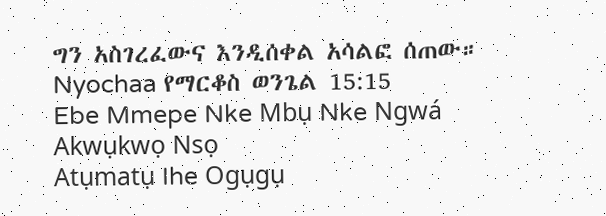ግን አስገረፈውና እንዲሰቀል አሳልፎ ሰጠው።
Nyochaa የማርቆስ ወንጌል 15:15
Ebe Mmepe Nke Mbụ Nke Ngwá
Akwụkwọ Nsọ
Atụmatụ Ihe Ogụgụ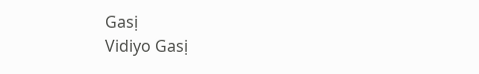Gasị
Vidiyo Gasị